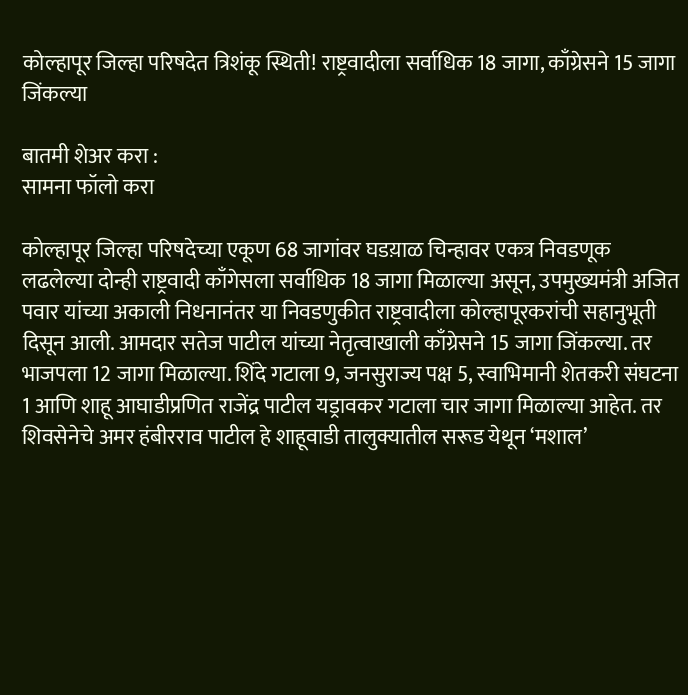कोल्हापूर जिल्हा परिषदेत त्रिशंकू स्थिती! राष्ट्रवादीला सर्वाधिक 18 जागा, काँग्रेसने 15 जागा जिंकल्या

बातमी शेअर करा :
सामना फॉलो करा

कोल्हापूर जिल्हा परिषदेच्या एकूण 68 जागांवर घडय़ाळ चिन्हावर एकत्र निवडणूक लढलेल्या दोन्ही राष्ट्रवादी काँगेसला सर्वाधिक 18 जागा मिळाल्या असून, उपमुख्यमंत्री अजित पवार यांच्या अकाली निधनानंतर या निवडणुकीत राष्ट्रवादीला कोल्हापूरकरांची सहानुभूती दिसून आली. आमदार सतेज पाटील यांच्या नेतृत्वाखाली काँग्रेसने 15 जागा जिंकल्या. तर भाजपला 12 जागा मिळाल्या. शिंदे गटाला 9, जनसुराज्य पक्ष 5, स्वाभिमानी शेतकरी संघटना 1 आणि शाहू आघाडीप्रणित राजेंद्र पाटील यड्रावकर गटाला चार जागा मिळाल्या आहेत. तर शिवसेनेचे अमर हंबीरराव पाटील हे शाहूवाडी तालुक्यातील सरूड येथून ‘मशाल’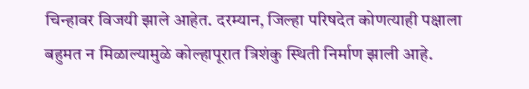चिन्हावर विजयी झाले आहेत. दरम्यान, जिल्हा परिषदेत कोणत्याही पक्षाला बहुमत न मिळाल्यामुळे कोल्हापूरात त्रिशंकु स्थिती निर्माण झाली आहे.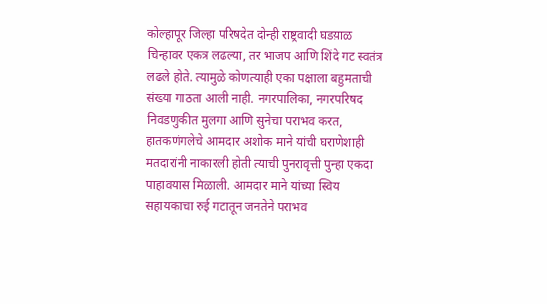कोल्हापूर जिल्हा परिषदेत दोन्ही राष्ट्रवादी घडय़ाळ चिन्हावर एकत्र लढल्या, तर भाजप आणि शिंदे गट स्वतंत्र लढले होते. त्यामुळे कोणत्याही एका पक्षाला बहुमताची संख्या गाठता आली नाही. नगरपालिका, नगरपरिषद निवडणुकीत मुलगा आणि सुनेचा पराभव करत, हातकणंगलेचे आमदार अशोक माने यांची घराणेशाही मतदारांनी नाकारली होती त्याची पुनरावृत्ती पुन्हा एकदा पाहावयास मिळाली. आमदार माने यांच्या स्विय सहायकाचा रुई गटातून जनतेने पराभव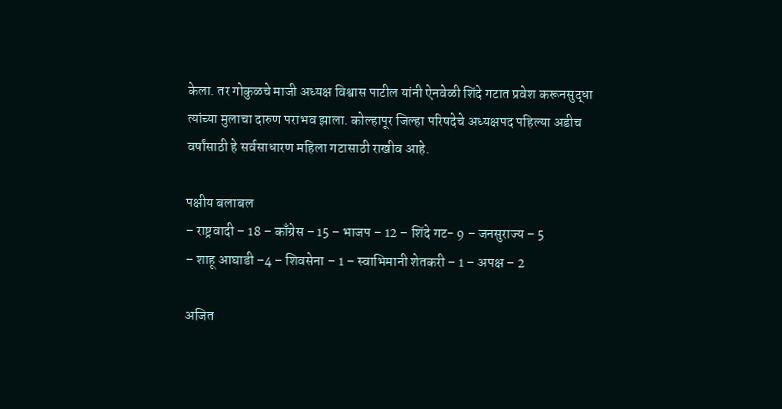केला. तर गोकुळचे माजी अध्यक्ष विश्वास पाटील यांनी ऐनवेळी शिंदे गटात प्रवेश करूनसुद्धा त्यांच्या मुलाचा दारुण पराभव झाला. कोल्हापूर जिल्हा परिषदेचे अध्यक्षपद पहिल्या अडीच वर्षांसाठी हे सर्वसाधारण महिला गटासाठी राखीव आहे.

पक्षीय बलाबल
– राष्ट्रवादी – 18 – काँग्रेस – 15 – भाजप – 12 – शिंदे गट- 9 – जनसुराज्य – 5
– शाहू आघाडी –4 – शिवसेना – 1 – स्वाभिमानी शेतकरी – 1 – अपक्ष – 2

अजित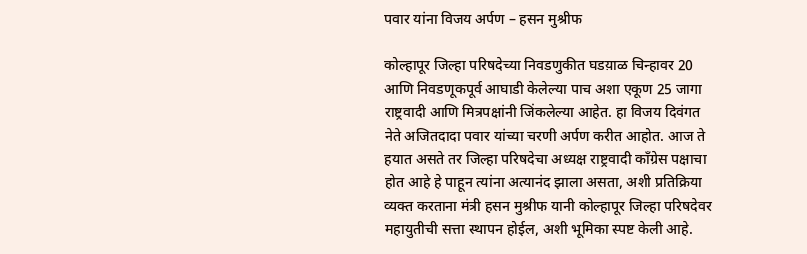पवार यांना विजय अर्पण – हसन मुश्रीफ

कोल्हापूर जिल्हा परिषदेच्या निवडणुकीत घडय़ाळ चिन्हावर 20 आणि निवडणूकपूर्व आघाडी केलेल्या पाच अशा एकूण 25 जागा राष्ट्रवादी आणि मित्रपक्षांनी जिंकलेल्या आहेत. हा विजय दिवंगत नेते अजितदादा पवार यांच्या चरणी अर्पण करीत आहोत. आज ते हयात असते तर जिल्हा परिषदेचा अध्यक्ष राष्ट्रवादी काँग्रेस पक्षाचा होत आहे हे पाहून त्यांना अत्यानंद झाला असता, अशी प्रतिक्रिया व्यक्त करताना मंत्री हसन मुश्रीफ यानी कोल्हापूर जिल्हा परिषदेवर महायुतीची सत्ता स्थापन होईल, अशी भूमिका स्पष्ट केली आहे.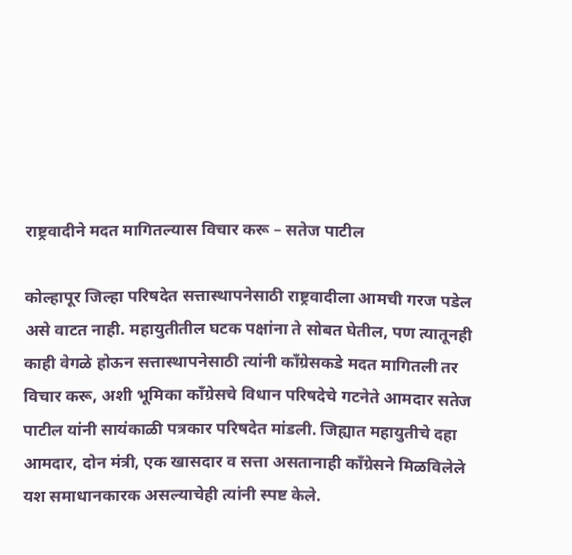राष्ट्रवादीने मदत मागितल्यास विचार करू – सतेज पाटील

कोल्हापूर जिल्हा परिषदेत सत्तास्थापनेसाठी राष्ट्रवादीला आमची गरज पडेल असे वाटत नाही. महायुतीतील घटक पक्षांना ते सोबत घेतील, पण त्यातूनही काही वेगळे होऊन सत्तास्थापनेसाठी त्यांनी काँग्रेसकडे मदत मागितली तर विचार करू, अशी भूमिका काँग्रेसचे विधान परिषदेचे गटनेते आमदार सतेज पाटील यांनी सायंकाळी पत्रकार परिषदेत मांडली. जिह्यात महायुतीचे दहा आमदार, दोन मंत्री, एक खासदार व सत्ता असतानाही काँग्रेसने मिळविलेले यश समाधानकारक असल्याचेही त्यांनी स्पष्ट केले.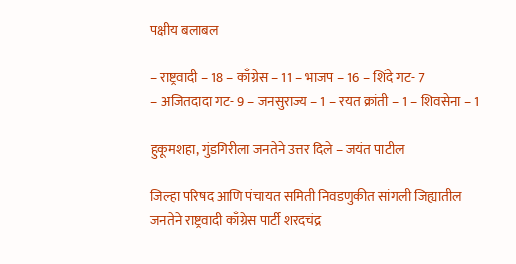पक्षीय बलाबल

– राष्ट्रवादी – 18 – काँग्रेस – 11 – भाजप – 16 – शिंदे गट- 7
– अजितदादा गट- 9 – जनसुराज्य – 1 – रयत क्रांती – 1 – शिवसेना – 1

हुकूमशहा, गुंडगिरीला जनतेने उत्तर दिले – जयंत पाटील

जिल्हा परिषद आणि पंचायत समिती निवडणुकीत सांगली जिह्यातील जनतेने राष्ट्रवादी काँग्रेस पार्टी शरदचंद्र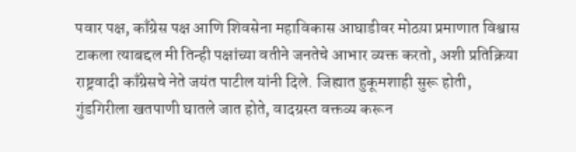पवार पक्ष, काँग्रेस पक्ष आणि शिवसेना महाविकास आघाडीवर मोठय़ा प्रमाणात विश्वास टाकला त्याबद्दल मी तिन्ही पक्षांच्या वतीने जनतेचे आभार व्यक्त करतो, अशी प्रतिक्रिया राष्ट्रवादी काँग्रेसचे नेते जयंत पाटील यांनी दिले. जिह्यात हुकूमशाही सुरू होती, गुंडगिरीला खतपाणी घातले जात होते, वादग्रस्त वक्तव्य करून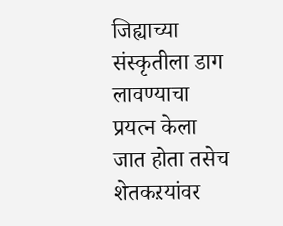जिह्याच्या संस्कृतीला डाग लावण्याचा प्रयत्न केला जात होता तसेच शेतकऱयांवर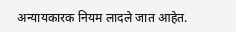अन्यायकारक नियम लादले जात आहेत.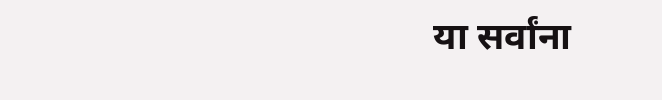या सर्वांना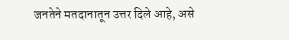जनतेने मतदानातून उत्तर दिले आहे, असे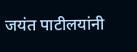जयंत पाटीलयांनी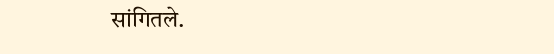सांगितले.